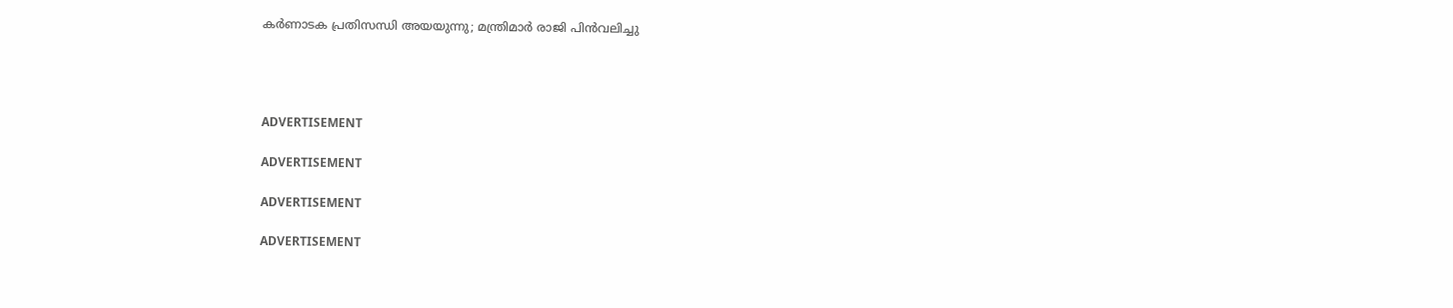കര്‍ണാടക പ്രതിസന്ധി അയയുന്നു; മന്ത്രിമാര്‍ രാജി പിന്‍വലിച്ചു




ADVERTISEMENT

ADVERTISEMENT

ADVERTISEMENT

ADVERTISEMENT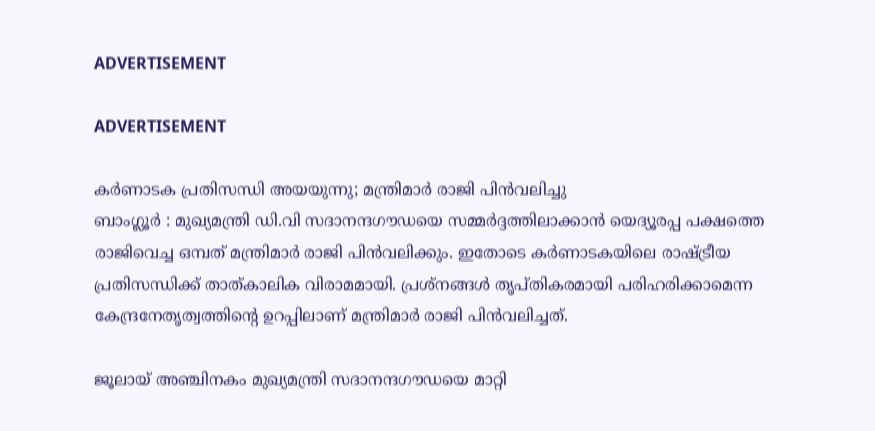ADVERTISEMENT

ADVERTISEMENT

കര്‍ണാടക പ്രതിസന്ധി അയയുന്നു; മന്ത്രിമാര്‍ രാജി പിന്‍വലിച്ചു
ബാംഗ്ലൂര്‍ : മുഖ്യമന്ത്രി ഡി.വി സദാനന്ദഗൗഡയെ സമ്മര്‍ദ്ദത്തിലാക്കാന്‍ യെദ്യൂരപ്പ പക്ഷത്തെ രാജിവെച്ച ഒമ്പത് മന്ത്രിമാര്‍ രാജി പിന്‍വലിക്കും. ഇതോടെ കര്‍ണാടകയിലെ രാഷ്ട്രീയ പ്രതിസന്ധിക്ക് താത്കാലിക വിരാമമായി. പ്രശ്‌നങ്ങള്‍ തൃപ്തികരമായി പരിഹരിക്കാമെന്ന കേന്ദ്രനേതൃത്വത്തിന്റെ ഉറപ്പിലാണ് മന്ത്രിമാര്‍ രാജി പിന്‍വലിച്ചത്.

ജൂലായ് അഞ്ചിനകം മുഖ്യമന്ത്രി സദാനന്ദഗൗഡയെ മാറ്റി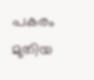പകരം മുതിയ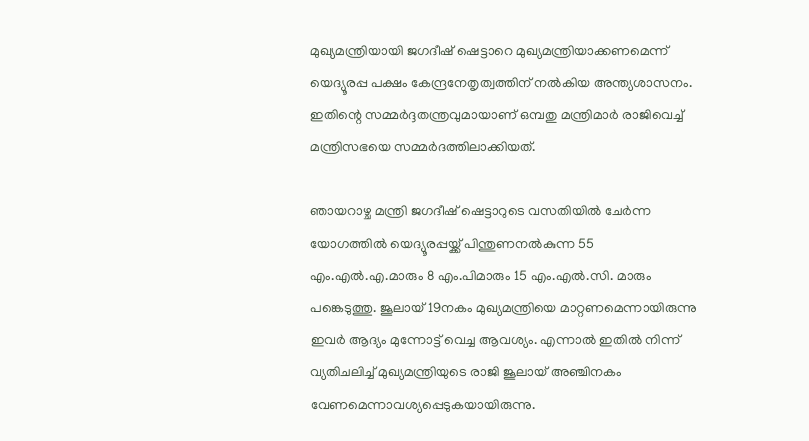മുഖ്യമന്ത്രിയായി ജഗദീഷ് ഷെട്ടാറെ മുഖ്യമന്ത്രിയാക്കണമെന്ന് യെദ്യൂരപ്പ പക്ഷം കേന്ദ്രനേതൃത്വത്തിന് നല്‍കിയ അന്ത്യശാസനം. ഇതിന്റെ സമ്മര്‍ദ്ദതന്ത്രവുമായാണ് ഒമ്പതു മന്ത്രിമാര്‍ രാജിവെച്ച് മന്ത്രിസഭയെ സമ്മര്‍ദത്തിലാക്കിയത്.

ഞായറാഴ്ച മന്ത്രി ജഗദീഷ് ഷെട്ടാറുടെ വസതിയില്‍ ചേര്‍ന്ന യോഗത്തില്‍ യെദ്യൂരപ്പയ്ക്ക് പിന്തുണനല്‍കുന്ന 55 എം.എല്‍.എ.മാരും 8 എം.പിമാരും 15 എം.എല്‍.സി. മാരും പങ്കെടുത്തു. ജൂലായ് 19നകം മുഖ്യമന്ത്രിയെ മാറ്റണമെന്നായിരുന്നു ഇവര്‍ ആദ്യം മുന്നോട്ട് വെച്ച ആവശ്യം. എന്നാല്‍ ഇതില്‍ നിന്ന് വ്യതിചലിച്ച് മുഖ്യമന്ത്രിയുടെ രാജി ജൂലായ് അഞ്ചിനകം വേണമെന്നാവശ്യപ്പെടുകയായിരുന്നു.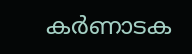കര്‍ണാടക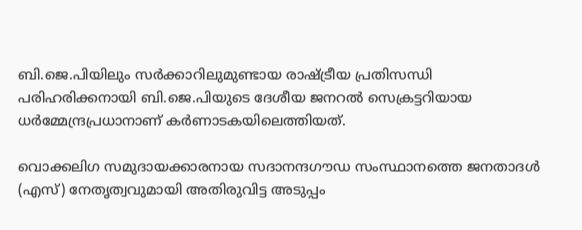ബി.ജെ.പിയിലും സര്‍ക്കാറിലുമുണ്ടായ രാഷ്ട്രീയ പ്രതിസന്ധി പരിഹരിക്കനായി ബി.ജെ.പിയുടെ ദേശീയ ജനറല്‍ സെക്രട്ടറിയായ ധര്‍മ്മേന്ദ്രപ്രധാനാണ് കര്‍ണാടകയിലെത്തിയത്.

വൊക്കലിഗ സമുദായക്കാരനായ സദാനന്ദഗൗഡ സംസ്ഥാനത്തെ ജനതാദള്‍ (എസ്) നേതൃത്വവുമായി അതിരുവിട്ട അടുപ്പം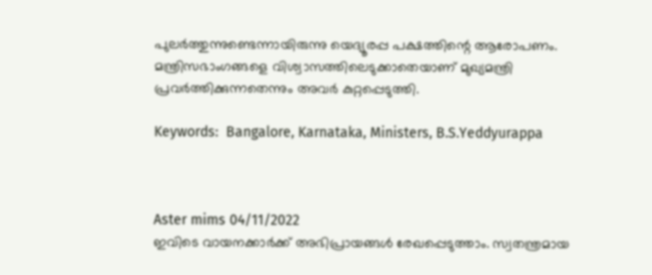പുലര്‍ത്തുന്നുണ്ടെന്നായിരുന്നു യെദ്യൂരപ്പ പക്ഷത്തിന്റെ ആരോപണം. മന്ത്രിസഭാംഗങ്ങളെ വിശ്വാസത്തിലെടുക്കാതെയാണ് മുഖ്യമന്ത്രി പ്രവര്‍ത്തിക്കുന്നതെന്നും അവര്‍ കുറ്റപ്പെടുത്തി.

Keywords:  Bangalore, Karnataka, Ministers, B.S.Yeddyurappa



Aster mims 04/11/2022
ഇവിടെ വായനക്കാർക്ക് അഭിപ്രായങ്ങൾ രേഖപ്പെടുത്താം. സ്വതന്ത്രമായ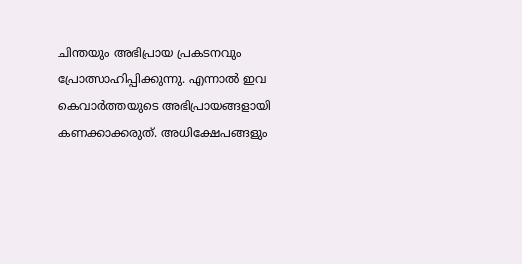ചിന്തയും അഭിപ്രായ പ്രകടനവും പ്രോത്സാഹിപ്പിക്കുന്നു. എന്നാൽ ഇവ കെവാർത്തയുടെ അഭിപ്രായങ്ങളായി കണക്കാക്കരുത്. അധിക്ഷേപങ്ങളും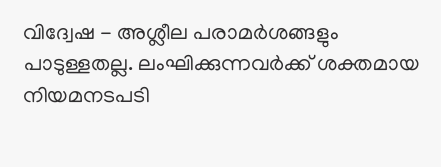വിദ്വേഷ - അശ്ലീല പരാമർശങ്ങളും പാടുള്ളതല്ല. ലംഘിക്കുന്നവർക്ക് ശക്തമായ നിയമനടപടി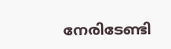നേരിടേണ്ടി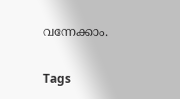വന്നേക്കാം.

Tags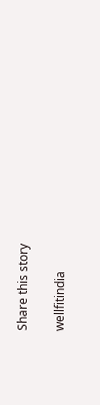Share this story

wellfitindia